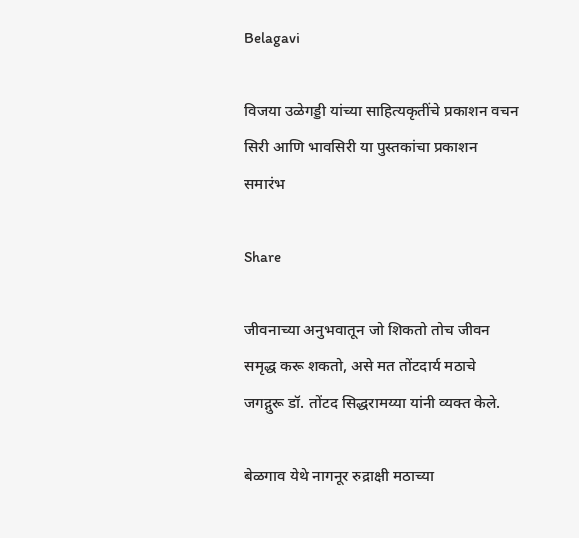Belagavi

विजया उळेगड्डी यांच्या साहित्यकृतींचे प्रकाशन वचन सिरी आणि भावसिरी या पुस्तकांचा प्रकाशन समारंभ

Share

जीवनाच्या अनुभवातून जो शिकतो तोच जीवन समृद्ध करू शकतो, असे मत तोंटदार्य मठाचे जगद्गुरू डॉ. तोंटद सिद्धरामय्या यांनी व्यक्त केले.

बेळगाव येथे नागनूर रुद्राक्षी मठाच्या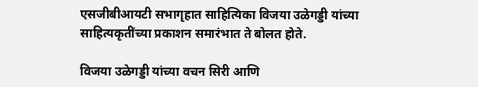एसजीबीआयटी सभागृहात साहित्यिका विजया उळेगड्डी यांच्या साहित्यकृतींच्या प्रकाशन समारंभात ते बोलत होते.

विजया उळेगड्डी यांच्या वचन सिरी आणि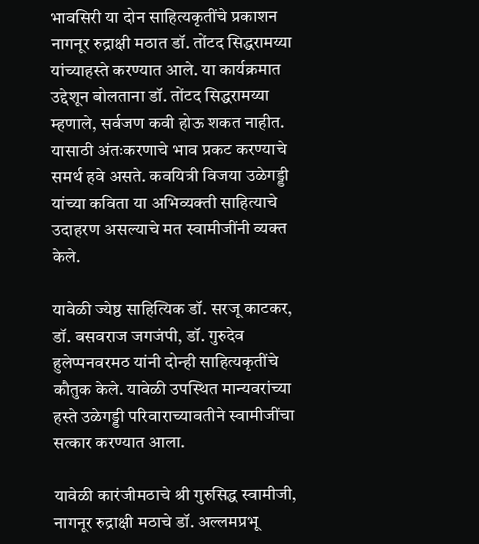भावसिरी या दोन साहित्यकृतींचे प्रकाशन नागनूर रुद्राक्षी मठात डॉ. तोंटद सिद्धरामय्या यांच्याहस्ते करण्यात आले. या कार्यक्रमात उद्देशून बोलताना डॉ. तोंटद सिद्धरामय्या म्हणाले, सर्वजण कवी होऊ शकत नाहीत. यासाठी अंतःकरणाचे भाव प्रकट करण्याचे समर्थ हवे असते. कवयित्री विजया उळेगड्डी यांच्या कविता या अभिव्यक्ती साहित्याचे उदाहरण असल्याचे मत स्वामीजींनी व्यक्त केले.

यावेळी ज्येष्ठ साहित्यिक डॉ. सरजू काटकर, डॉ. बसवराज जगजंपी, डॉ. गुरुदेव हुलेप्पनवरमठ यांनी दोन्ही साहित्यकृतींचे कौतुक केले. यावेळी उपस्थित मान्यवरांच्या हस्ते उळेगड्डी परिवाराच्यावतीने स्वामीजींचा सत्कार करण्यात आला.

यावेळी कारंजीमठाचे श्री गुरुसिद्ध स्वामीजी, नागनूर रुद्राक्षी मठाचे डॉ. अल्लमप्रभू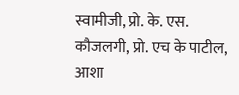स्वामीजी, प्रो. के. एस. कौजलगी, प्रो. एच के पाटील, आशा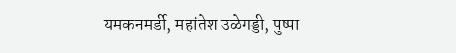यमकनमर्डी, महांतेश उळेगड्डी, पुष्पा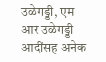उळेगड्डी, एम आर उळेगड्डी आदींसह अनेक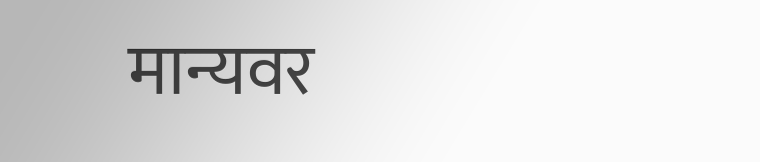मान्यवर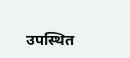उपस्थित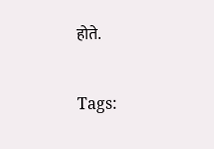होते.

Tags: